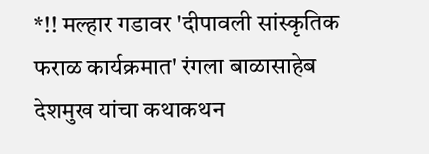*!! मल्हार गडावर 'दीपावली सांस्कृतिक फराळ कार्यक्रमात' रंगला बाळासाहेब देशमुख यांचा कथाकथन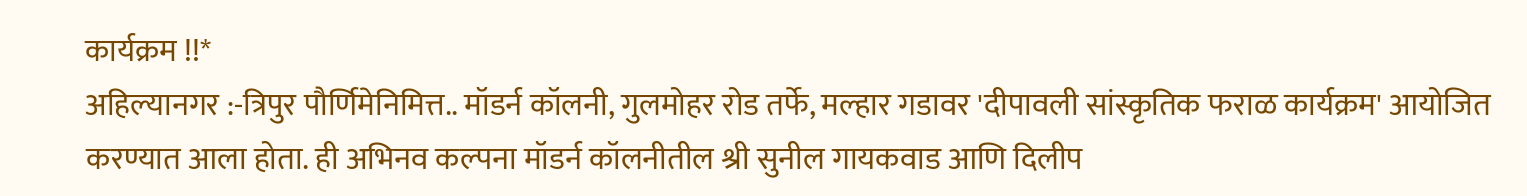कार्यक्रम !!*
अहिल्यानगर :-त्रिपुर पौर्णिमेनिमित्त.. मॉडर्न कॉलनी, गुलमोहर रोड तर्फे, मल्हार गडावर 'दीपावली सांस्कृतिक फराळ कार्यक्रम' आयोजित करण्यात आला होता. ही अभिनव कल्पना मॉडर्न कॉलनीतील श्री सुनील गायकवाड आणि दिलीप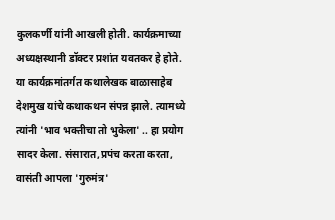कुलकर्णी यांनी आखली होती. कार्यक्रमाच्या अध्यक्षस्थानी डॉक्टर प्रशांत यवतकर हे होते.
या कार्यक्रमांतर्गत कथालेखक बाळासाहेब देशमुख यांचे कथाकथन संपन्न झाले. त्यामध्ये त्यांनी 'भाव भक्तीचा तो भुकेला' .. हा प्रयोग सादर केला. संसारात,प्रपंच करता करता, वासंती आपला 'गुरुमंत्र'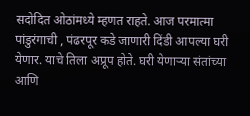सदोदित ओठांमध्ये म्हणत राहते. आज परमात्मा पांडुरंगाची , पंढरपूर कडे जाणारी दिंडी आपल्या घरी येणार. याचे तिला अप्रूप होते. घरी येणाऱ्या संतांच्या आणि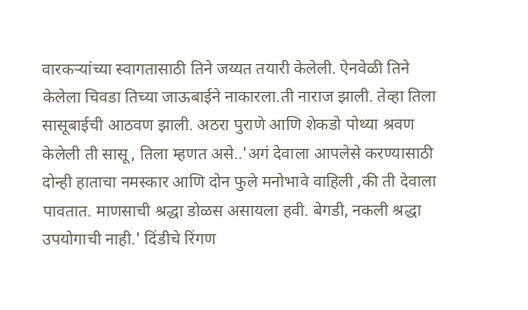वारकऱ्यांच्या स्वागतासाठी तिने जय्यत तयारी केलेली. ऐनवेळी तिने केलेला चिवडा तिच्या जाऊबाईने नाकारला.ती नाराज झाली. तेव्हा तिला सासूबाईची आठवण झाली. अठरा पुराणे आणि शेकडो पोथ्या श्रवण केलेली ती सासू, तिला म्हणत असे..'अगं देवाला आपलेसे करण्यासाठी दोन्ही हाताचा नमस्कार आणि दोन फुले मनोभावे वाहिली ,की ती देवाला पावतात. माणसाची श्रद्धा डोळस असायला हवी. बेगडी, नकली श्रद्धा उपयोगाची नाही.' दिंडीचे रिंगण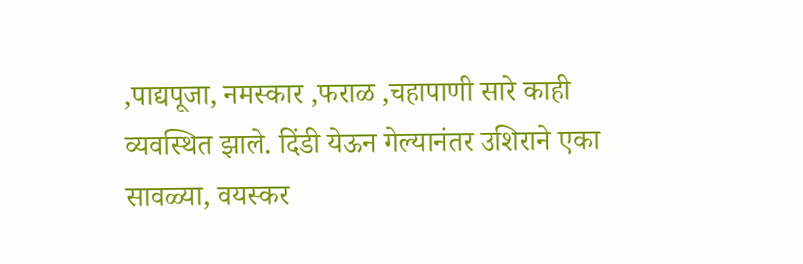,पाद्यपूजा, नमस्कार ,फराळ ,चहापाणी सारे काही व्यवस्थित झाले. दिंडी येऊन गेल्यानंतर उशिराने एका सावळ्या, वयस्कर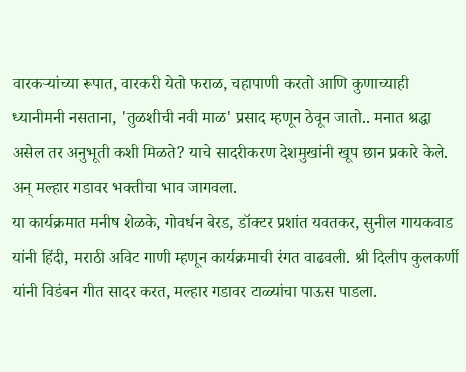वारकऱ्यांच्या रूपात, वारकरी येतो फराळ, चहापाणी करतो आणि कुणाच्याही ध्यानीमनी नसताना, 'तुळशीची नवी माळ' प्रसाद म्हणून ठेवून जातो.. मनात श्रद्धा असेल तर अनुभूती कशी मिळते? याचे सादरीकरण देशमुखांनी खूप छान प्रकारे केले. अन् मल्हार गडावर भक्तीचा भाव जागवला.
या कार्यक्रमात मनीष शेळके, गोवर्धन बेरड, डॉक्टर प्रशांत यवतकर, सुनील गायकवाड यांनी हिंदी, मराठी अविट गाणी म्हणून कार्यक्रमाची रंगत वाढवली. श्री दिलीप कुलकर्णी यांनी विडंबन गीत सादर करत, मल्हार गडावर टाळ्यांचा पाऊस पाडला.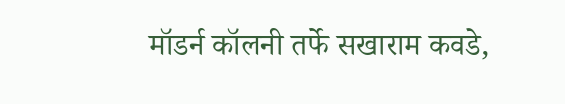मॉडर्न कॉलनी तर्फे सखाराम कवडे,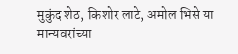मुकुंद शेठ, किशोर लाटे, अमोल भिसे या मान्यवरांच्या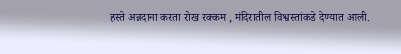हस्ते अन्नदाना करता रोख रक्कम , मंदिरातील विश्वस्तांकडे देण्यात आली.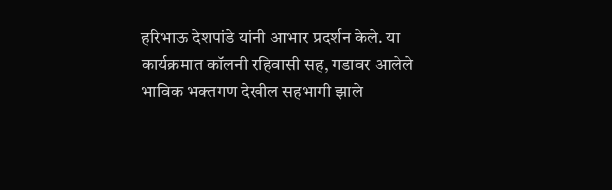हरिभाऊ देशपांडे यांनी आभार प्रदर्शन केले. या कार्यक्रमात कॉलनी रहिवासी सह, गडावर आलेले भाविक भक्तगण देखील सहभागी झाले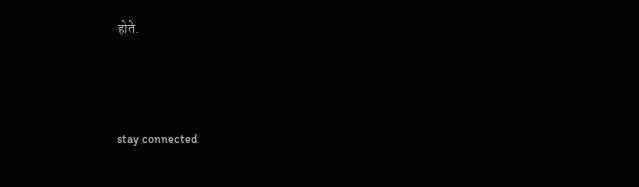होते.



stay connected